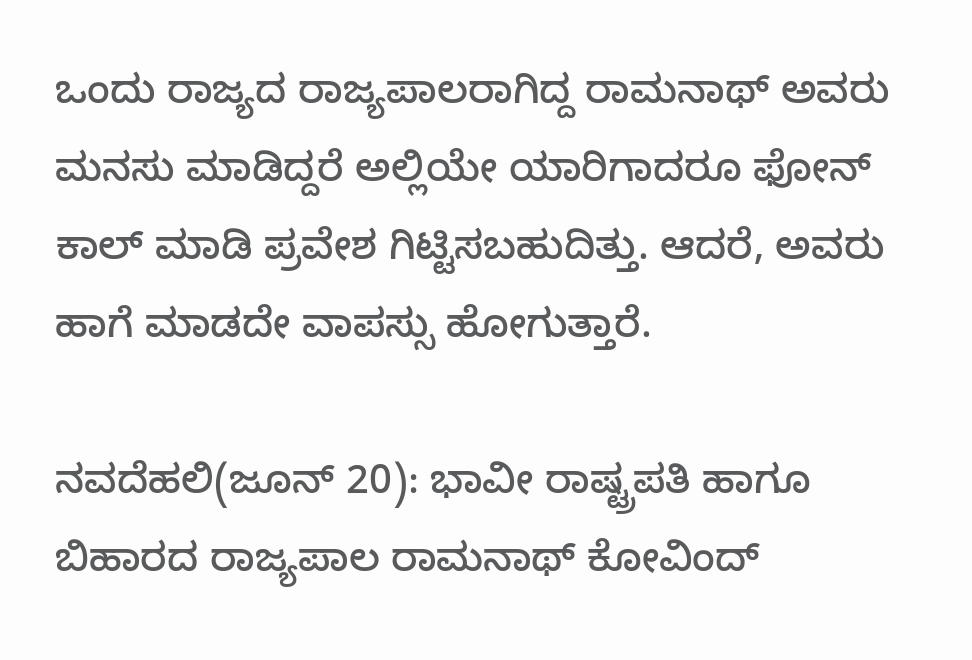ಒಂದು ರಾಜ್ಯದ ರಾಜ್ಯಪಾಲರಾಗಿದ್ದ ರಾಮನಾಥ್ ಅವರು ಮನಸು ಮಾಡಿದ್ದರೆ ಅಲ್ಲಿಯೇ ಯಾರಿಗಾದರೂ ಫೋನ್ ಕಾಲ್ ಮಾಡಿ ಪ್ರವೇಶ ಗಿಟ್ಟಿಸಬಹುದಿತ್ತು. ಆದರೆ, ಅವರು ಹಾಗೆ ಮಾಡದೇ ವಾಪಸ್ಸು ಹೋಗುತ್ತಾರೆ.

ನವದೆಹಲಿ(ಜೂನ್ 20): ಭಾವೀ ರಾಷ್ಟ್ರಪತಿ ಹಾಗೂ ಬಿಹಾರದ ರಾಜ್ಯಪಾಲ ರಾಮನಾಥ್ ಕೋವಿಂದ್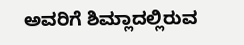ಅವರಿಗೆ ಶಿಮ್ಲಾದಲ್ಲಿರುವ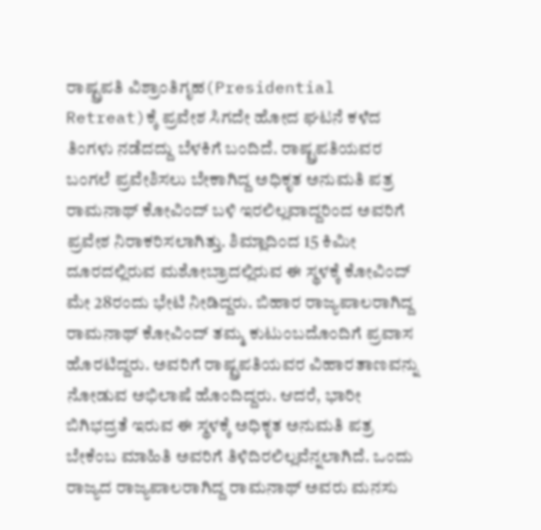ರಾಷ್ಟ್ರಪತಿ ವಿಶ್ರಾಂತಿಗೃಹ(Presidential Retreat)ಕ್ಕೆ ಪ್ರವೇಶ ಸಿಗದೇ ಹೋದ ಘಟನೆ ಕಳೆದ ತಿಂಗಳು ನಡೆದದ್ದು ಬೆಳಕಿಗೆ ಬಂದಿದೆ. ರಾಷ್ಟ್ರಪತಿಯವರ ಬಂಗಲೆ ಪ್ರವೇಶಿಸಲು ಬೇಕಾಗಿದ್ದ ಅಧಿಕೃತ ಅನುಮತಿ ಪತ್ರ ರಾಮನಾಥ್ ಕೋವಿಂದ್ ಬಳಿ ಇರಲಿಲ್ಲವಾದ್ದರಿಂದ ಅವರಿಗೆ ಪ್ರವೇಶ ನಿರಾಕರಿಸಲಾಗಿತ್ತು. ಶಿಮ್ಲಾದಿಂದ 15 ಕಿಮೀ ದೂರದಲ್ಲಿರುವ ಮಶೋಬ್ರಾದಲ್ಲಿರುವ ಈ ಸ್ಥಳಕ್ಕೆ ಕೋವಿಂದ್ ಮೇ 28ರಂದು ಭೇಟಿ ನೀಡಿದ್ದರು. ಬಿಹಾರ ರಾಜ್ಯಪಾಲರಾಗಿದ್ದ ರಾಮನಾಥ್ ಕೋವಿಂದ್ ತಮ್ಮ ಕುಟುಂಬದೊಂದಿಗೆ ಪ್ರವಾಸ ಹೊರಟಿದ್ದರು. ಅವರಿಗೆ ರಾಷ್ಟ್ರಪತಿಯವರ ವಿಹಾರತಾಣವನ್ನು ನೋಡುವ ಅಭಿಲಾಷೆ ಹೊಂದಿದ್ದರು. ಆದರೆ, ಭಾರೀ ಬಿಗಿಭದ್ರತೆ ಇರುವ ಈ ಸ್ಥಳಕ್ಕೆ ಅಧಿಕೃತ ಅನುಮತಿ ಪತ್ರ ಬೇಕೆಂಬ ಮಾಹಿತಿ ಅವರಿಗೆ ತಿಳಿದಿರಲಿಲ್ಲವೆನ್ನಲಾಗಿದೆ. ಒಂದು ರಾಜ್ಯದ ರಾಜ್ಯಪಾಲರಾಗಿದ್ದ ರಾಮನಾಥ್ ಅವರು ಮನಸು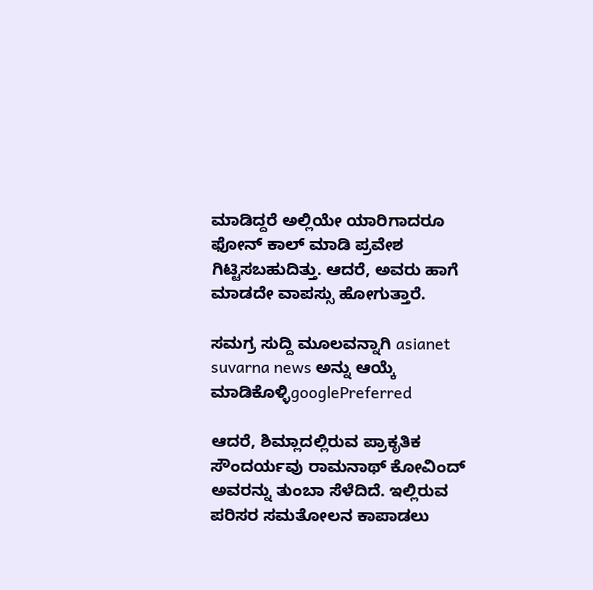ಮಾಡಿದ್ದರೆ ಅಲ್ಲಿಯೇ ಯಾರಿಗಾದರೂ ಫೋನ್ ಕಾಲ್ ಮಾಡಿ ಪ್ರವೇಶ ಗಿಟ್ಟಿಸಬಹುದಿತ್ತು. ಆದರೆ, ಅವರು ಹಾಗೆ ಮಾಡದೇ ವಾಪಸ್ಸು ಹೋಗುತ್ತಾರೆ.

ಸಮಗ್ರ ಸುದ್ದಿ ಮೂಲವನ್ನಾಗಿ asianet suvarna news ಅನ್ನು ಆಯ್ಕೆ ಮಾಡಿಕೊಳ್ಳಿgooglePreferred

ಆದರೆ, ಶಿಮ್ಲಾದಲ್ಲಿರುವ ಪ್ರಾಕೃತಿಕ ಸೌಂದರ್ಯವು ರಾಮನಾಥ್ ಕೋವಿಂದ್ ಅವರನ್ನು ತುಂಬಾ ಸೆಳೆದಿದೆ. ಇಲ್ಲಿರುವ ಪರಿಸರ ಸಮತೋಲನ ಕಾಪಾಡಲು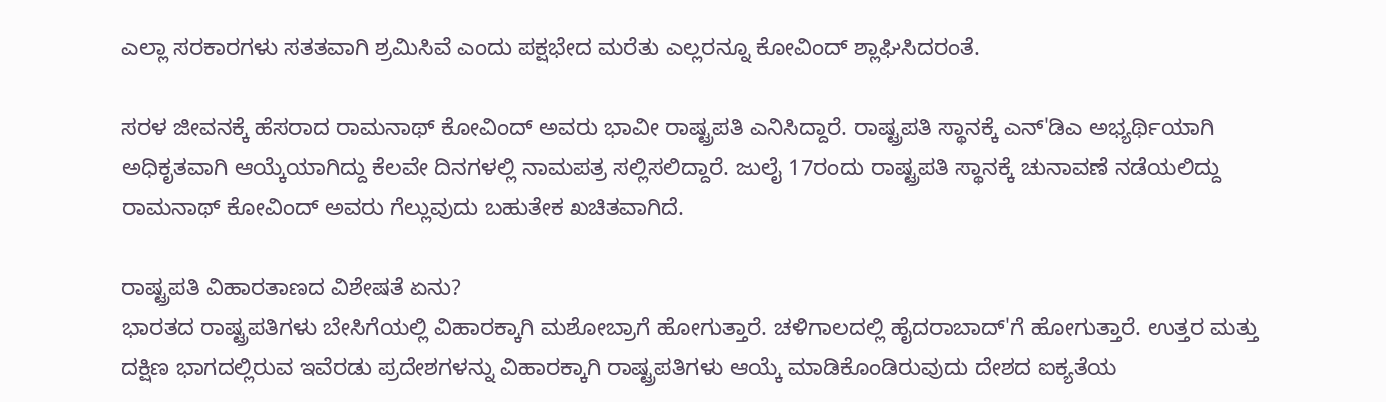ಎಲ್ಲಾ ಸರಕಾರಗಳು ಸತತವಾಗಿ ಶ್ರಮಿಸಿವೆ ಎಂದು ಪಕ್ಷಭೇದ ಮರೆತು ಎಲ್ಲರನ್ನೂ ಕೋವಿಂದ್ ಶ್ಲಾಘಿಸಿದರಂತೆ.

ಸರಳ ಜೀವನಕ್ಕೆ ಹೆಸರಾದ ರಾಮನಾಥ್ ಕೋವಿಂದ್ ಅವರು ಭಾವೀ ರಾಷ್ಟ್ರಪತಿ ಎನಿಸಿದ್ದಾರೆ. ರಾಷ್ಟ್ರಪತಿ ಸ್ಥಾನಕ್ಕೆ ಎನ್'ಡಿಎ ಅಭ್ಯರ್ಥಿಯಾಗಿ ಅಧಿಕೃತವಾಗಿ ಆಯ್ಕೆಯಾಗಿದ್ದು ಕೆಲವೇ ದಿನಗಳಲ್ಲಿ ನಾಮಪತ್ರ ಸಲ್ಲಿಸಲಿದ್ದಾರೆ. ಜುಲೈ 17ರಂದು ರಾಷ್ಟ್ರಪತಿ ಸ್ಥಾನಕ್ಕೆ ಚುನಾವಣೆ ನಡೆಯಲಿದ್ದು ರಾಮನಾಥ್ ಕೋವಿಂದ್ ಅವರು ಗೆಲ್ಲುವುದು ಬಹುತೇಕ ಖಚಿತವಾಗಿದೆ.

ರಾಷ್ಟ್ರಪತಿ ವಿಹಾರತಾಣದ ವಿಶೇಷತೆ ಏನು?
ಭಾರತದ ರಾಷ್ಟ್ರಪತಿಗಳು ಬೇಸಿಗೆಯಲ್ಲಿ ವಿಹಾರಕ್ಕಾಗಿ ಮಶೋಬ್ರಾಗೆ ಹೋಗುತ್ತಾರೆ. ಚಳಿಗಾಲದಲ್ಲಿ ಹೈದರಾಬಾದ್'ಗೆ ಹೋಗುತ್ತಾರೆ. ಉತ್ತರ ಮತ್ತು ದಕ್ಷಿಣ ಭಾಗದಲ್ಲಿರುವ ಇವೆರಡು ಪ್ರದೇಶಗಳನ್ನು ವಿಹಾರಕ್ಕಾಗಿ ರಾಷ್ಟ್ರಪತಿಗಳು ಆಯ್ಕೆ ಮಾಡಿಕೊಂಡಿರುವುದು ದೇಶದ ಐಕ್ಯತೆಯ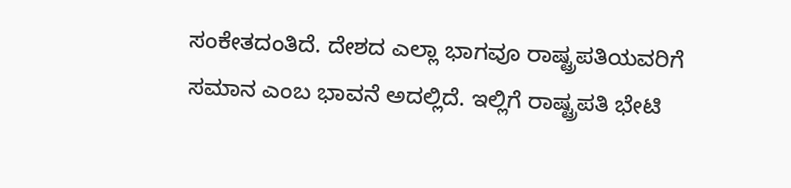ಸಂಕೇತದಂತಿದೆ. ದೇಶದ ಎಲ್ಲಾ ಭಾಗವೂ ರಾಷ್ಟ್ರಪತಿಯವರಿಗೆ ಸಮಾನ ಎಂಬ ಭಾವನೆ ಅದಲ್ಲಿದೆ. ಇಲ್ಲಿಗೆ ರಾಷ್ಟ್ರಪತಿ ಭೇಟಿ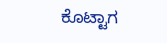ಕೊಟ್ಟಾಗ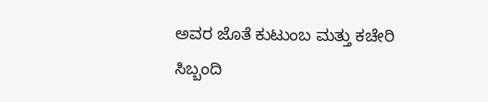ಅವರ ಜೊತೆ ಕುಟುಂಬ ಮತ್ತು ಕಚೇರಿ ಸಿಬ್ಬಂದಿ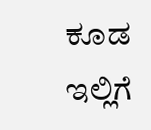ಕೂಡ ಇಲ್ಲಿಗೆ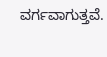ವರ್ಗವಾಗುತ್ತವೆ.